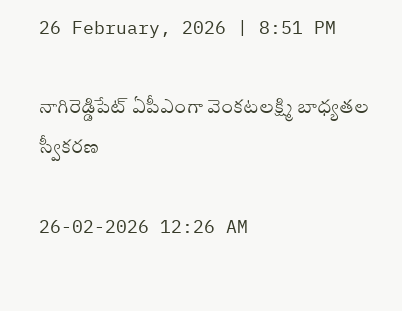26 February, 2026 | 8:51 PM

నాగిరెడ్డిపేట్ ఏపీఎంగా వెంకటలక్ష్మి బాధ్యతల స్వీకరణ

26-02-2026 12:26 AM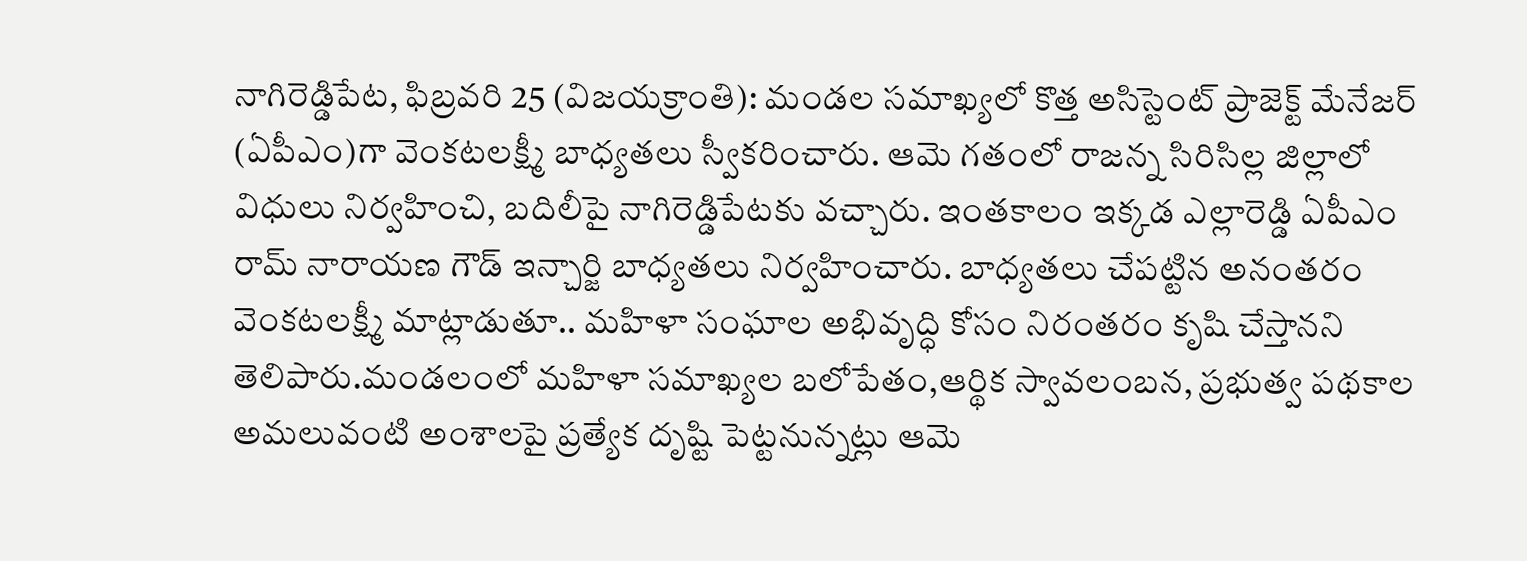నాగిరెడ్డిపేట, ఫిబ్రవరి 25 (విజయక్రాంతి): మండల సమాఖ్యలో కొత్త అసిస్టెంట్ ప్రాజెక్ట్ మేనేజర్ (ఏపీఎం)గా వెంకటలక్ష్మీ బాధ్యతలు స్వీకరించారు. ఆమె గతంలో రాజన్న సిరిసిల్ల జిల్లాలో విధులు నిర్వహించి, బదిలీపై నాగిరెడ్డిపేటకు వచ్చారు. ఇంతకాలం ఇక్కడ ఎల్లారెడ్డి ఏపీఎం రామ్ నారాయణ గౌడ్ ఇన్చార్జి బాధ్యతలు నిర్వహించారు. బాధ్యతలు చేపట్టిన అనంతరం వెంకటలక్ష్మీ మాట్లాడుతూ.. మహిళా సంఘాల అభివృద్ధి కోసం నిరంతరం కృషి చేస్తానని తెలిపారు.మండలంలో మహిళా సమాఖ్యల బలోపేతం,ఆర్థిక స్వావలంబన, ప్రభుత్వ పథకాల అమలువంటి అంశాలపై ప్రత్యేక దృష్టి పెట్టనున్నట్లు ఆమె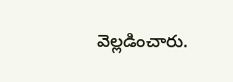వెల్లడించారు.